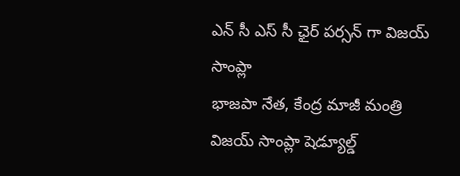ఎన్ సీ ఎస్ సీ ఛైర్ పర్సన్ గా విజయ్ సాంప్లా
భాజపా నేత, కేంద్ర మాజీ మంత్రి విజయ్ సాంప్లా షెడ్యూల్డ్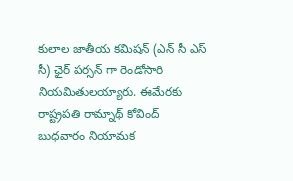కులాల జాతీయ కమిషన్ (ఎన్ సీ ఎస్ సీ) ఛైర్ పర్సన్ గా రెండోసారి నియమితులయ్యారు. ఈమేరకు రాష్ట్రపతి రామ్నాథ్ కోవింద్ బుధవారం నియామక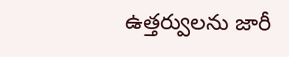ఉత్తర్వులను జారీ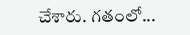చేశారు. గతంలో...